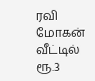ரவி மோகன் வீட்டில் ரூ.3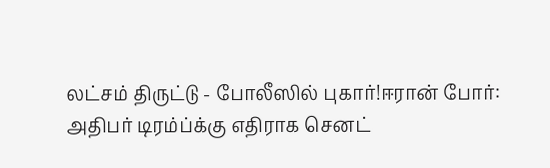லட்சம் திருட்டு - போலீஸில் புகார்!ஈரான் போர்: அதிபர் டிரம்ப்க்கு எதிராக செனட்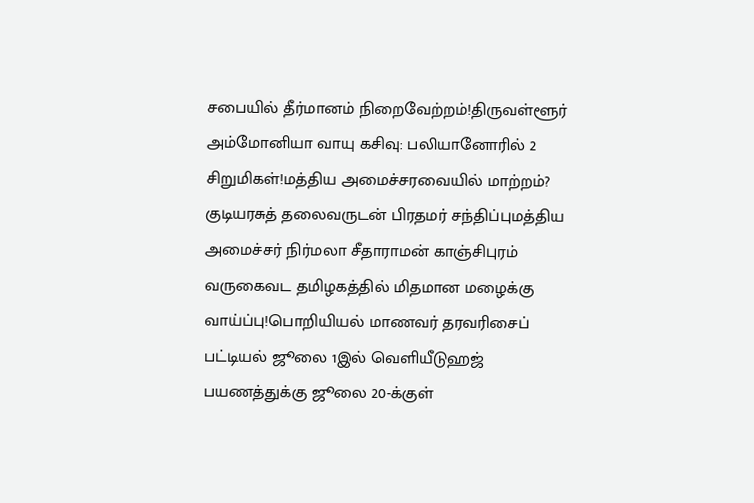சபையில் தீர்மானம் நிறைவேற்றம்!திருவள்ளூர் அம்மோனியா வாயு கசிவு: பலியானோரில் 2 சிறுமிகள்!மத்திய அமைச்சரவையில் மாற்றம்? குடியரசுத் தலைவருடன் பிரதமர் சந்திப்புமத்திய அமைச்சர் நிர்மலா சீதாராமன் காஞ்சிபுரம் வருகைவட தமிழகத்தில் மிதமான மழைக்கு வாய்ப்பு!பொறியியல் மாணவர் தரவரிசைப் பட்டியல் ஜூலை 1இல் வெளியீடுஹஜ் பயணத்துக்கு ஜூலை 20-க்குள்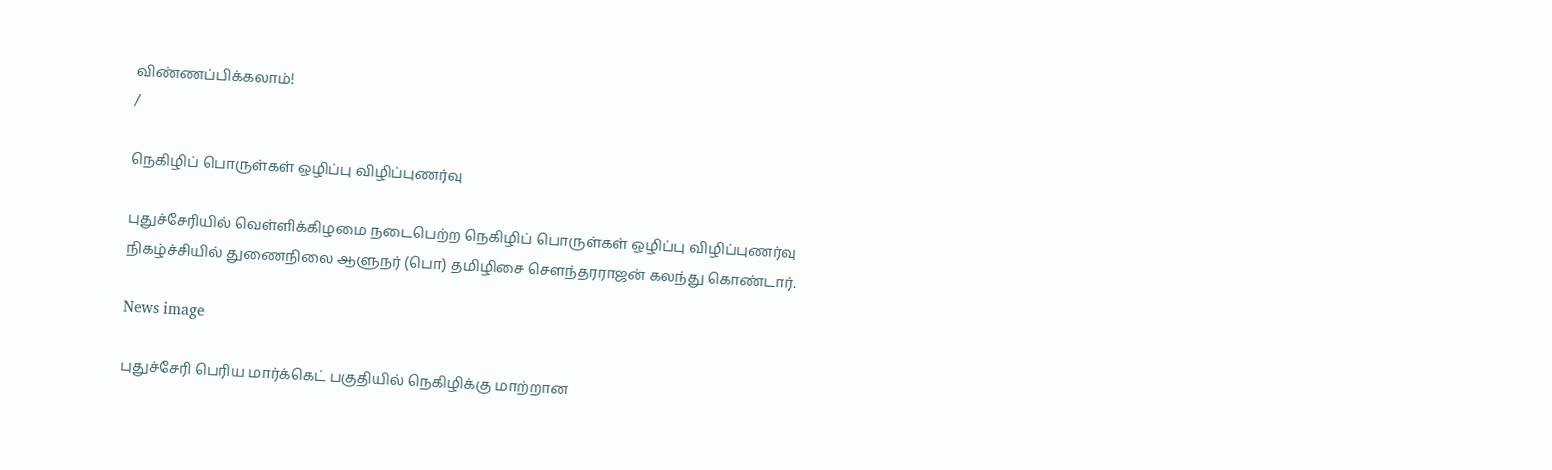விண்ணப்பிக்கலாம்!
/

நெகிழிப் பொருள்கள் ஒழிப்பு விழிப்புணர்வு

புதுச்சேரியில் வெள்ளிக்கிழமை நடைபெற்ற நெகிழிப் பொருள்கள் ஒழிப்பு விழிப்புணர்வு நிகழ்ச்சியில் துணைநிலை ஆளுநர் (பொ) தமிழிசை சௌந்தரராஜன் கலந்து கொண்டார்.

News image

புதுச்சேரி பெரிய மார்க்கெட் பகுதியில் நெகிழிக்கு மாற்றான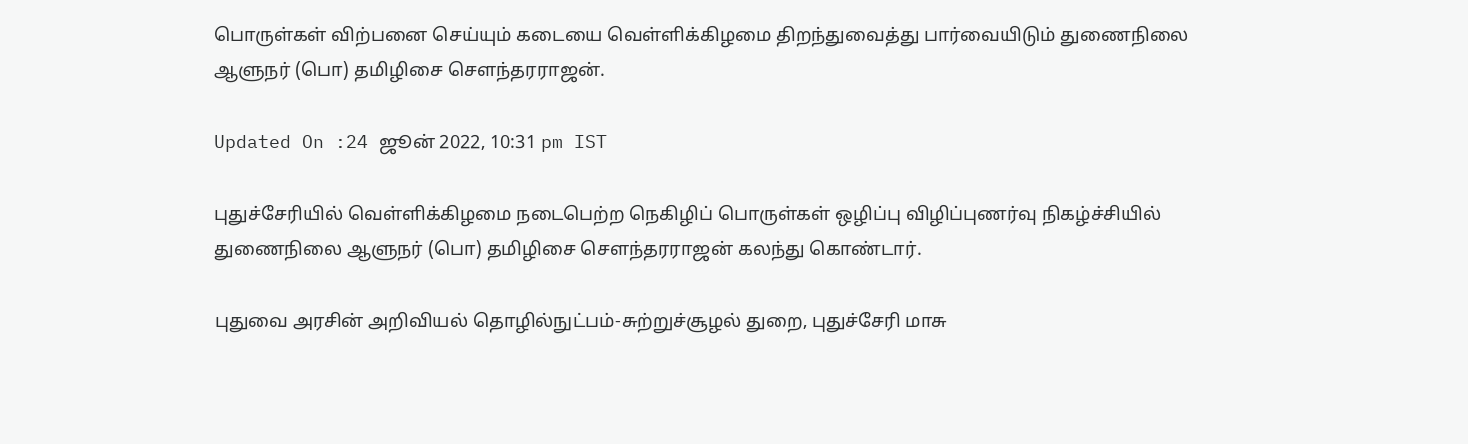பொருள்கள் விற்பனை செய்யும் கடையை வெள்ளிக்கிழமை திறந்துவைத்து பார்வையிடும் துணைநிலை ஆளுநர் (பொ) தமிழிசை சௌந்தரராஜன்.

Updated On :24 ஜூன் 2022, 10:31 pm IST

புதுச்சேரியில் வெள்ளிக்கிழமை நடைபெற்ற நெகிழிப் பொருள்கள் ஒழிப்பு விழிப்புணர்வு நிகழ்ச்சியில் துணைநிலை ஆளுநர் (பொ) தமிழிசை சௌந்தரராஜன் கலந்து கொண்டார்.

புதுவை அரசின் அறிவியல் தொழில்நுட்பம்-சுற்றுச்சூழல் துறை, புதுச்சேரி மாசு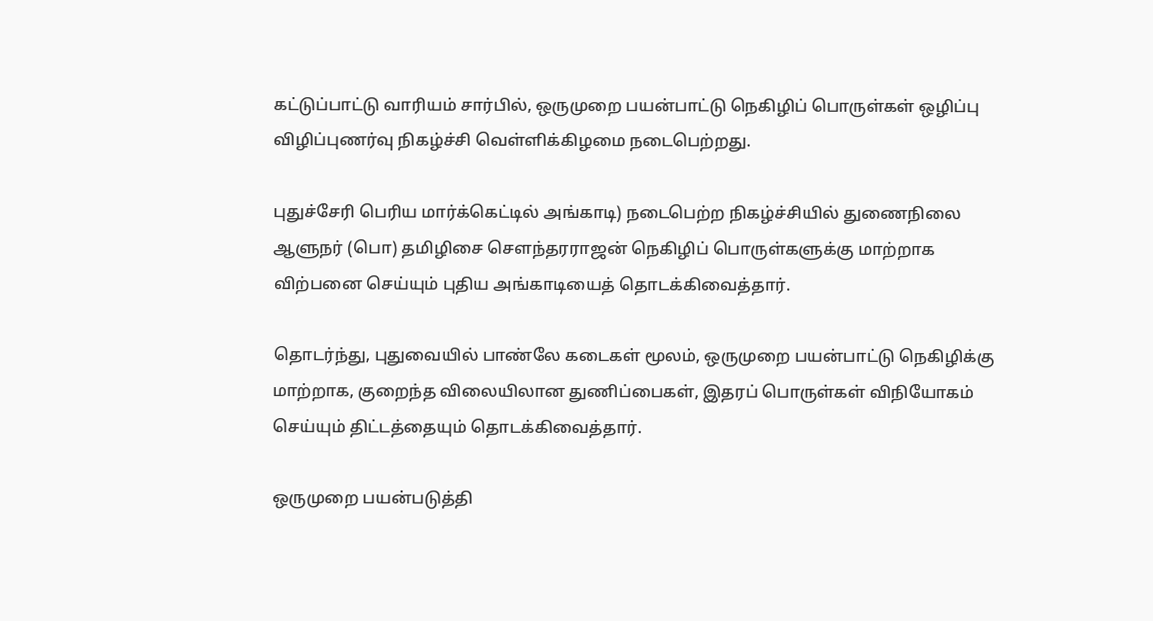கட்டுப்பாட்டு வாரியம் சார்பில், ஒருமுறை பயன்பாட்டு நெகிழிப் பொருள்கள் ஒழிப்பு விழிப்புணர்வு நிகழ்ச்சி வெள்ளிக்கிழமை நடைபெற்றது.

புதுச்சேரி பெரிய மார்க்கெட்டில் அங்காடி) நடைபெற்ற நிகழ்ச்சியில் துணைநிலை ஆளுநர் (பொ) தமிழிசை சௌந்தரராஜன் நெகிழிப் பொருள்களுக்கு மாற்றாக விற்பனை செய்யும் புதிய அங்காடியைத் தொடக்கிவைத்தார்.

தொடர்ந்து, புதுவையில் பாண்லே கடைகள் மூலம், ஒருமுறை பயன்பாட்டு நெகிழிக்கு மாற்றாக, குறைந்த விலையிலான துணிப்பைகள், இதரப் பொருள்கள் விநியோகம் செய்யும் திட்டத்தையும் தொடக்கிவைத்தார்.

ஒருமுறை பயன்படுத்தி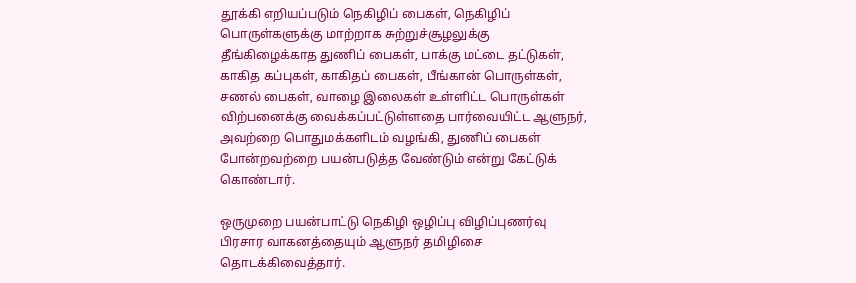தூக்கி எறியப்படும் நெகிழிப் பைகள், நெகிழிப் பொருள்களுக்கு மாற்றாக சுற்றுச்சூழலுக்கு தீங்கிழைக்காத துணிப் பைகள், பாக்கு மட்டை தட்டுகள், காகித கப்புகள், காகிதப் பைகள், பீங்கான் பொருள்கள், சணல் பைகள், வாழை இலைகள் உள்ளிட்ட பொருள்கள் விற்பனைக்கு வைக்கப்பட்டுள்ளதை பார்வையிட்ட ஆளுநர், அவற்றை பொதுமக்களிடம் வழங்கி, துணிப் பைகள் போன்றவற்றை பயன்படுத்த வேண்டும் என்று கேட்டுக் கொண்டார்.

ஒருமுறை பயன்பாட்டு நெகிழி ஒழிப்பு விழிப்புணர்வு பிரசார வாகனத்தையும் ஆளுநர் தமிழிசை தொடக்கிவைத்தார்.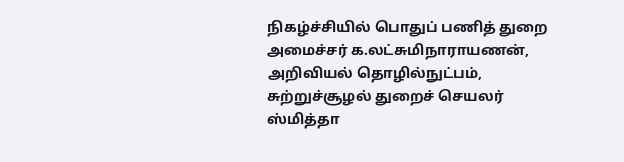நிகழ்ச்சியில் பொதுப் பணித் துறை அமைச்சர் க.லட்சுமிநாராயணன், அறிவியல் தொழில்நுட்பம், சுற்றுச்சூழல் துறைச் செயலர் ஸ்மித்தா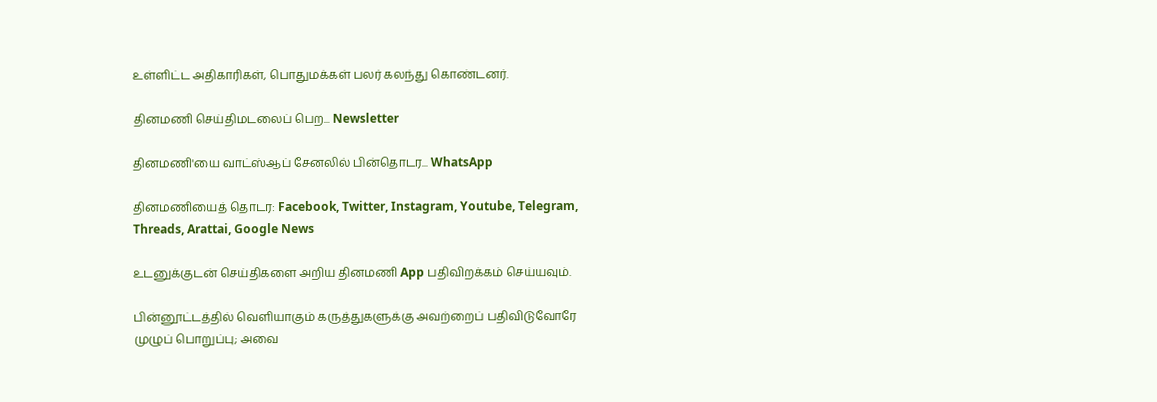உள்ளிட்ட அதிகாரிகள், பொதுமக்கள் பலர் கலந்து கொண்டனர்.

தினமணி செய்திமடலைப் பெற... Newsletter

தினமணி'யை வாட்ஸ்ஆப் சேனலில் பின்தொடர... WhatsApp

தினமணியைத் தொடர: Facebook, Twitter, Instagram, Youtube, Telegram, Threads, Arattai, Google News

உடனுக்குடன் செய்திகளை அறிய தினமணி App பதிவிறக்கம் செய்யவும்.

பின்னூட்டத்தில் வெளியாகும் கருத்துகளுக்கு அவற்றைப் பதிவிடுவோரே முழுப் பொறுப்பு; அவை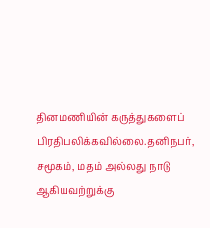தினமணியின் கருத்துகளைப் பிரதிபலிக்கவில்லை.தனிநபர், சமூகம், மதம் அல்லது நாடு ஆகியவற்றுக்கு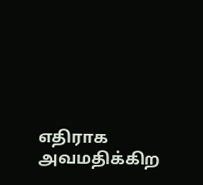எதிராக அவமதிக்கிற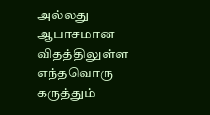அல்லது ஆபாசமான விதத்திலுள்ள எந்தவொரு கருத்தும்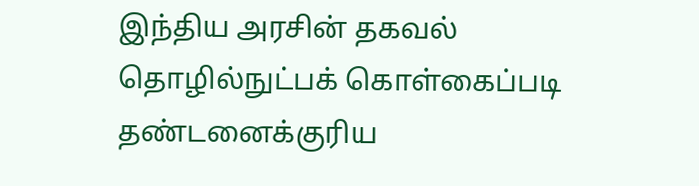இந்திய அரசின் தகவல் தொழில்நுட்பக் கொள்கைப்படி தண்டனைக்குரிய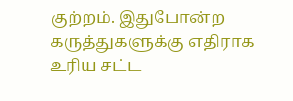குற்றம். இதுபோன்ற கருத்துகளுக்கு எதிராக உரிய சட்ட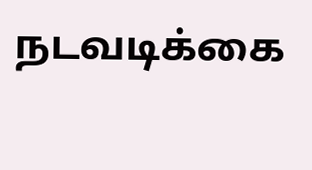நடவடிக்கை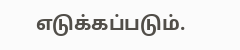எடுக்கப்படும்.